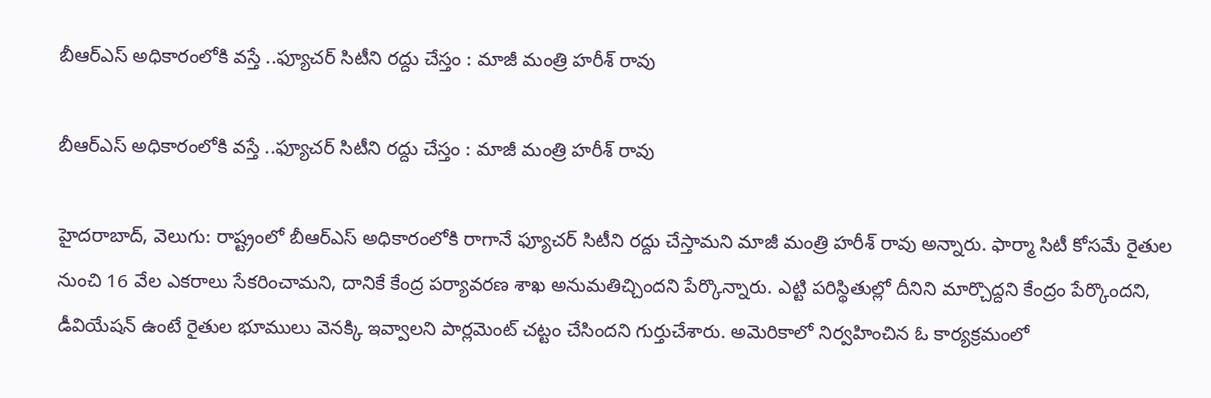బీఆర్‌‌‌‌‌‌‌‌ఎస్‌‌‌‌ అధికారంలోకి వస్తే ..ఫ్యూచర్ సిటీని రద్దు చేస్తం : మాజీ మంత్రి హరీశ్ రావు

బీఆర్‌‌‌‌‌‌‌‌ఎస్‌‌‌‌ అధికారంలోకి వస్తే ..ఫ్యూచర్ సిటీని రద్దు చేస్తం : మాజీ మంత్రి హరీశ్ రావు

హైదరాబాద్, వెలుగు: రాష్ట్రంలో బీఆర్‌‌‌‌‌‌‌‌ఎస్ అధికారంలోకి రాగానే ఫ్యూచర్ సిటీని రద్దు చేస్తామని మాజీ మంత్రి హరీశ్ రావు అన్నారు. ఫార్మా సిటీ కోసమే రైతుల నుంచి 16 వేల ఎకరాలు సేకరించామని, దానికే కేంద్ర పర్యావరణ శాఖ అనుమతిచ్చిందని పేర్కొన్నారు. ఎట్టి పరిస్థితుల్లో దీనిని మార్చొద్దని కేంద్రం పేర్కొందని, డీవియేషన్ ఉంటే రైతుల భూములు వెనక్కి ఇవ్వాలని పార్లమెంట్ చట్టం చేసిందని గుర్తుచేశారు. అమెరికాలో నిర్వహించిన ఓ కార్యక్రమంలో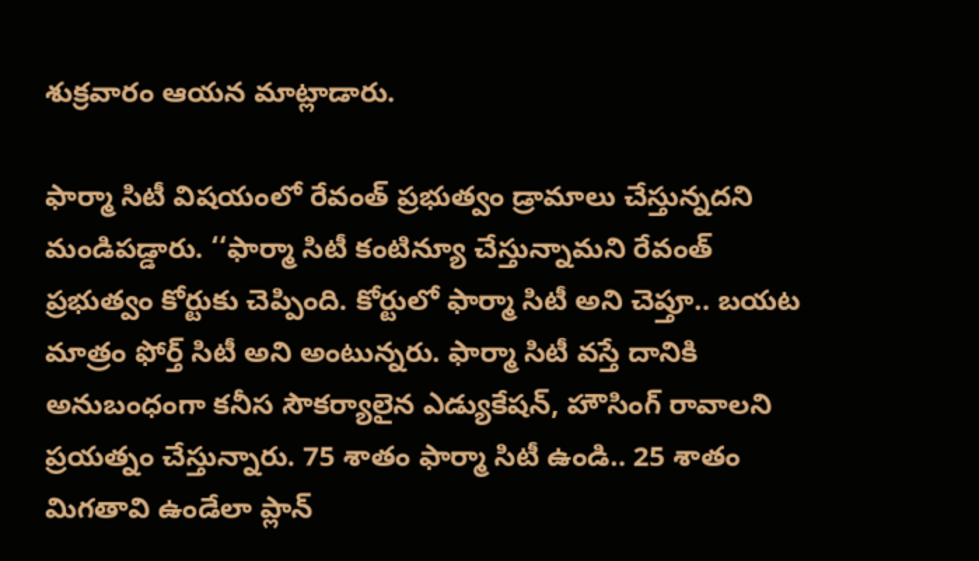శుక్రవారం ఆయన మాట్లాడారు.

ఫార్మా సిటీ విషయంలో రేవంత్ ప్రభుత్వం డ్రామాలు చేస్తున్నదని మండిపడ్డారు. ‘‘ఫార్మా సిటీ కంటిన్యూ చేస్తున్నామని రేవంత్ ప్రభుత్వం కోర్టుకు చెప్పింది. కోర్టులో ఫార్మా సిటీ అని చెప్తూ.. బయట మాత్రం ఫోర్త్ సిటీ అని అంటున్నరు. ఫార్మా సిటీ వస్తే దానికి అనుబంధంగా కనీస సౌకర్యాలైన ఎడ్యుకేషన్, హౌసింగ్ రావాలని ప్రయత్నం చేస్తున్నారు. 75 శాతం ఫార్మా సిటీ ఉండి.. 25 శాతం మిగతావి ఉండేలా ప్లాన్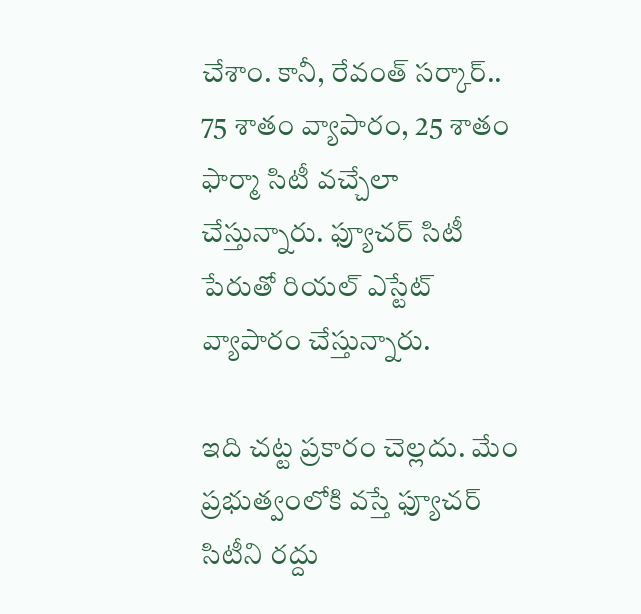చేశాం. కానీ, రేవంత్ సర్కార్.. 75 శాతం వ్యాపారం, 25 శాతం ఫార్మా సిటీ వచ్చేలా చేస్తున్నారు. ఫ్యూచర్‌‌‌‌‌‌‌‌ సిటీ పేరుతో రియల్ ఎస్టేట్ వ్యాపారం చేస్తున్నారు.

ఇది చట్ట ప్రకారం చెల్లదు. మేం ప్రభుత్వంలోకి వస్తే ఫ్యూచర్ సిటీని రద్దు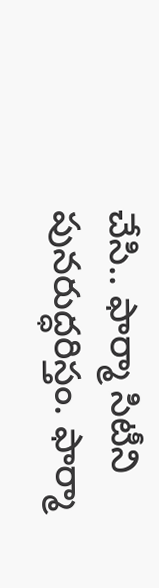చేసి.. ఫార్మా సిటీని పునరుద్ధరిస్తం. ఫార్మా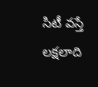సిటీ వస్తే లక్షలాది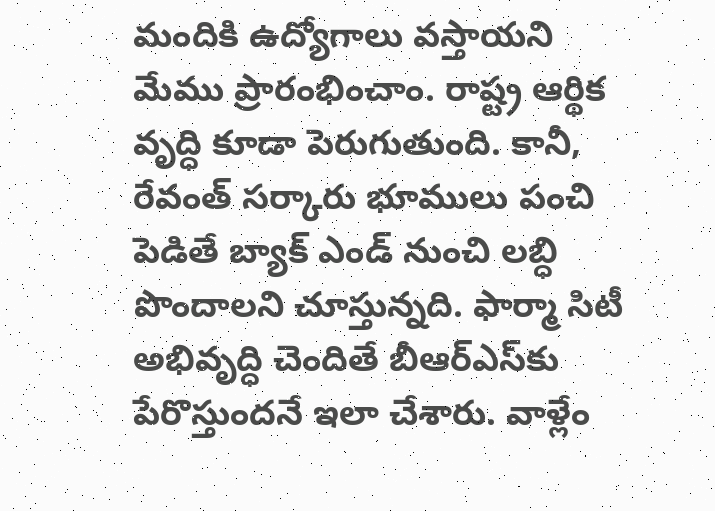మందికి ఉద్యోగాలు వస్తాయని మేము ప్రారంభించాం. రాష్ట్ర ఆర్థిక వృద్ధి కూడా పెరుగుతుంది. కానీ, రేవంత్ సర్కారు భూములు పంచి పెడితే బ్యాక్ ఎండ్ నుంచి లబ్ధి పొందాలని చూస్తున్నది. ఫార్మా సిటీ అభివృద్ధి చెందితే బీఆర్‌‌‌‌‌‌‌‌ఎస్‌‌‌‌కు పేరొస్తుందనే ఇలా చేశారు. వాళ్లేం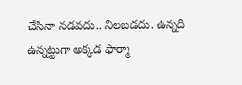చేసినా నడవదు.. నిలబడదు. ఉన్నది ఉన్నట్టుగా అక్కడ ఫార్మా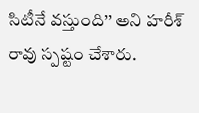సిటీనే వస్తుంది’’ అని హరీశ్ రావు స్పష్టం చేశారు.